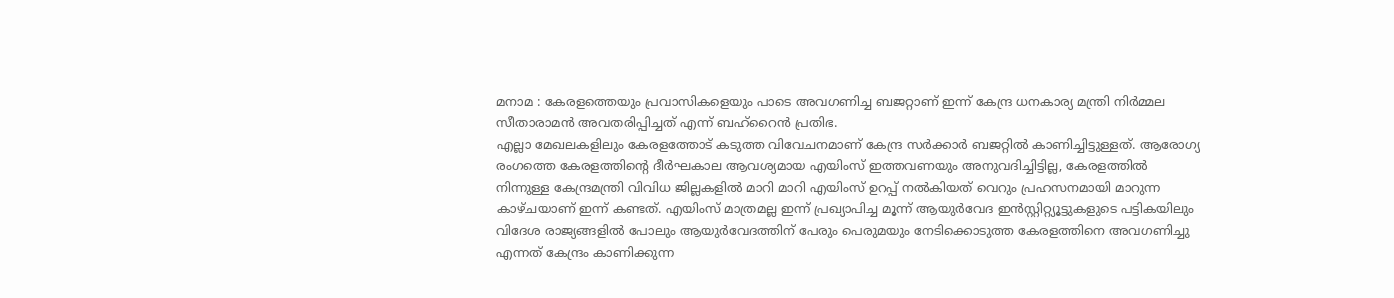മനാമ : കേരളത്തെയും പ്രവാസികളെയും പാടെ അവഗണിച്ച ബജറ്റാണ് ഇന്ന് കേന്ദ്ര ധനകാര്യ മന്ത്രി നിർമ്മല സീതാരാമൻ അവതരിപ്പിച്ചത് എന്ന് ബഹ്റൈൻ പ്രതിഭ.
എല്ലാ മേഖലകളിലും കേരളത്തോട് കടുത്ത വിവേചനമാണ് കേന്ദ്ര സർക്കാർ ബജറ്റിൽ കാണിച്ചിട്ടുള്ളത്. ആരോഗ്യ രംഗത്തെ കേരളത്തിന്റെ ദീർഘകാല ആവശ്യമായ എയിംസ് ഇത്തവണയും അനുവദിച്ചിട്ടില്ല, കേരളത്തിൽ നിന്നുള്ള കേന്ദ്രമന്ത്രി വിവിധ ജില്ലകളിൽ മാറി മാറി എയിംസ് ഉറപ്പ് നൽകിയത് വെറും പ്രഹസനമായി മാറുന്ന കാഴ്ചയാണ് ഇന്ന് കണ്ടത്. എയിംസ് മാത്രമല്ല ഇന്ന് പ്രഖ്യാപിച്ച മൂന്ന് ആയുർവേദ ഇൻസ്റ്റിറ്റ്യൂട്ടുകളുടെ പട്ടികയിലും വിദേശ രാജ്യങ്ങളിൽ പോലും ആയുർവേദത്തിന് പേരും പെരുമയും നേടിക്കൊടുത്ത കേരളത്തിനെ അവഗണിച്ചു എന്നത് കേന്ദ്രം കാണിക്കുന്ന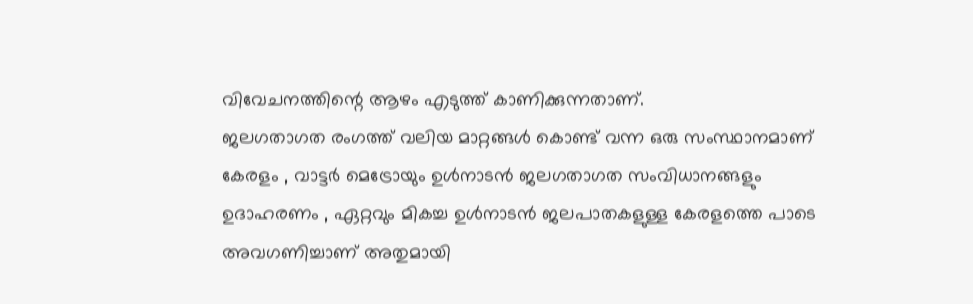വിവേചനത്തിന്റെ ആഴം എടുത്ത് കാണിക്കുന്നതാണ്.
ജലഗതാഗത രംഗത്ത് വലിയ മാറ്റങ്ങൾ കൊണ്ട് വന്ന ഒരു സംസ്ഥാനമാണ് കേരളം , വാട്ടർ മെട്രോയും ഉൾനാടൻ ജലഗതാഗത സംവിധാനങ്ങളും ഉദാഹരണം , ഏറ്റവും മികച്ച ഉൾനാടൻ ജലപാതകളുള്ള കേരളത്തെ പാടെ അവഗണിച്ചാണ് അതുമായി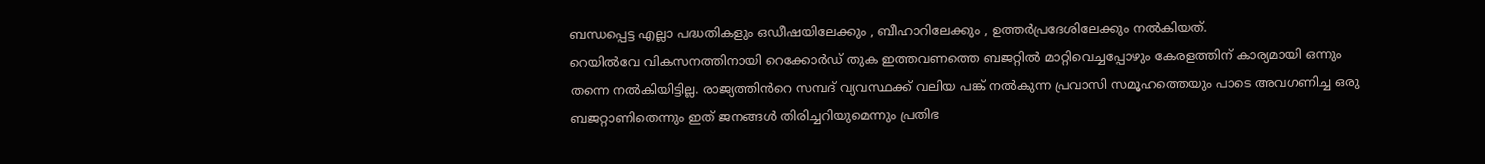ബന്ധപ്പെട്ട എല്ലാ പദ്ധതികളും ഒഡീഷയിലേക്കും , ബീഹാറിലേക്കും , ഉത്തർപ്രദേശിലേക്കും നൽകിയത്.
റെയിൽവേ വികസനത്തിനായി റെക്കോർഡ് തുക ഇത്തവണത്തെ ബജറ്റിൽ മാറ്റിവെച്ചപ്പോഴും കേരളത്തിന് കാര്യമായി ഒന്നും തന്നെ നൽകിയിട്ടില്ല. രാജ്യത്തിൻറെ സമ്പദ് വ്യവസ്ഥക്ക് വലിയ പങ്ക് നൽകുന്ന പ്രവാസി സമൂഹത്തെയും പാടെ അവഗണിച്ച ഒരു ബജറ്റാണിതെന്നും ഇത് ജനങ്ങൾ തിരിച്ചറിയുമെന്നും പ്രതിഭ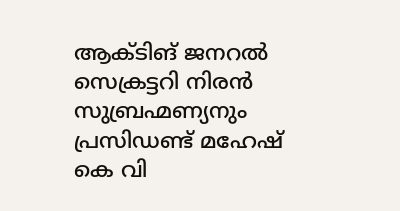ആക്ടിങ് ജനറൽ സെക്രട്ടറി നിരൻ സുബ്രഹ്മണ്യനും പ്രസിഡണ്ട് മഹേഷ് കെ വി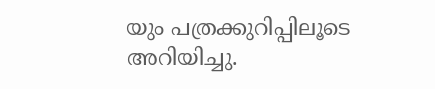യും പത്രക്കുറിപ്പിലൂടെ അറിയിച്ചു.